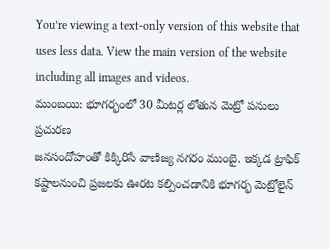You’re viewing a text-only version of this website that uses less data. View the main version of the website including all images and videos.
ముంబయి: భూగర్భంలో 30 మీటర్ల లోతున మెట్రో పనులు
ప్రచురణ
జనసందోహంతో కిక్కిరిసే వాణిజ్య నగరం ముంబై. ఇక్కడ ట్రాఫిక్ కష్టాలనుంచి ప్రజలకు ఊరట కల్పించడానికి భూగర్భ మెట్రోలైన్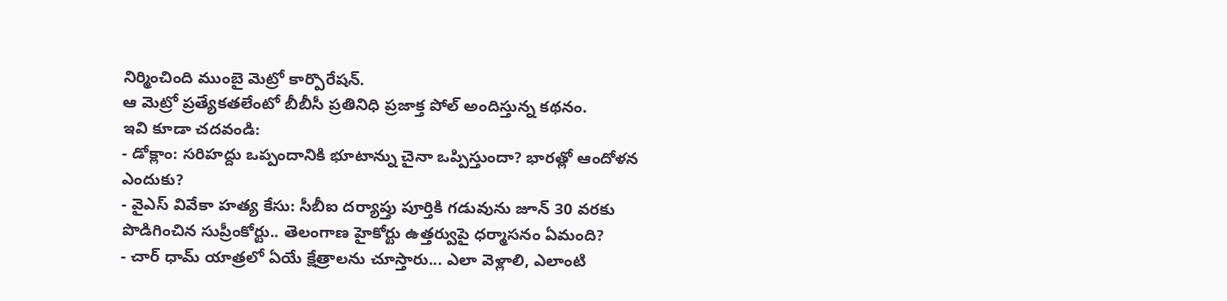నిర్మించింది ముంబై మెట్రో కార్పొరేషన్.
ఆ మెట్రో ప్రత్యేకతలేంటో బీబీసీ ప్రతినిధి ప్రజాక్త పోల్ అందిస్తున్న కథనం.
ఇవి కూడా చదవండి:
- డోక్లాం: సరిహద్దు ఒప్పందానికి భూటాన్ను చైనా ఒప్పిస్తుందా? భారత్లో ఆందోళన ఎందుకు?
- వైఎస్ వివేకా హత్య కేసు: సీబీఐ దర్యాప్తు పూర్తికి గడువును జూన్ 30 వరకు పొడిగించిన సుప్రీంకోర్టు.. తెలంగాణ హైకోర్టు ఉత్తర్వుపై ధర్మాసనం ఏమంది?
- చార్ ధామ్ యాత్రలో ఏయే క్షేత్రాలను చూస్తారు... ఎలా వెళ్లాలి, ఎలాంటి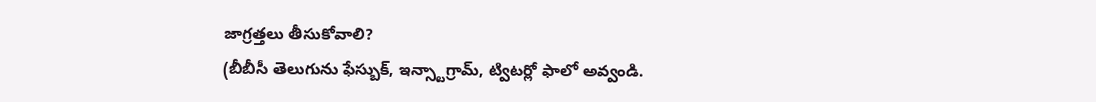జాగ్రత్తలు తీసుకోవాలి?
(బీబీసీ తెలుగును ఫేస్బుక్, ఇన్స్టాగ్రామ్, ట్విటర్లో ఫాలో అవ్వండి.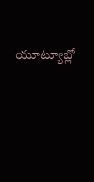యూట్యూబ్లో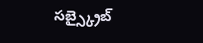సబ్స్క్రైబ్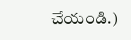చేయండి.)